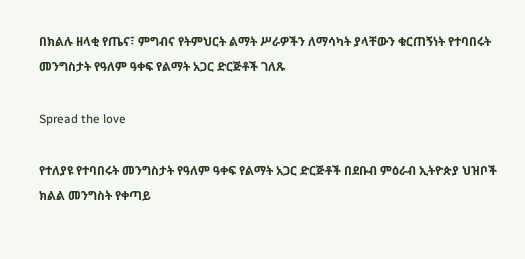በክልሉ ዘላቂ የጤና፣ ምግብና የትምህርት ልማት ሥራዎችን ለማሳካት ያላቸውን ቁርጠኝነት የተባበሩት መንግስታት የዓለም ዓቀፍ የልማት አጋር ድርጅቶች ገለጹ

Spread the love

የተለያዩ የተባበሩት መንግስታት የዓለም ዓቀፍ የልማት አጋር ድርጅቶች በደቡብ ምዕራብ ኢትዮጵያ ህዝቦች ክልል መንግስት የቀጣይ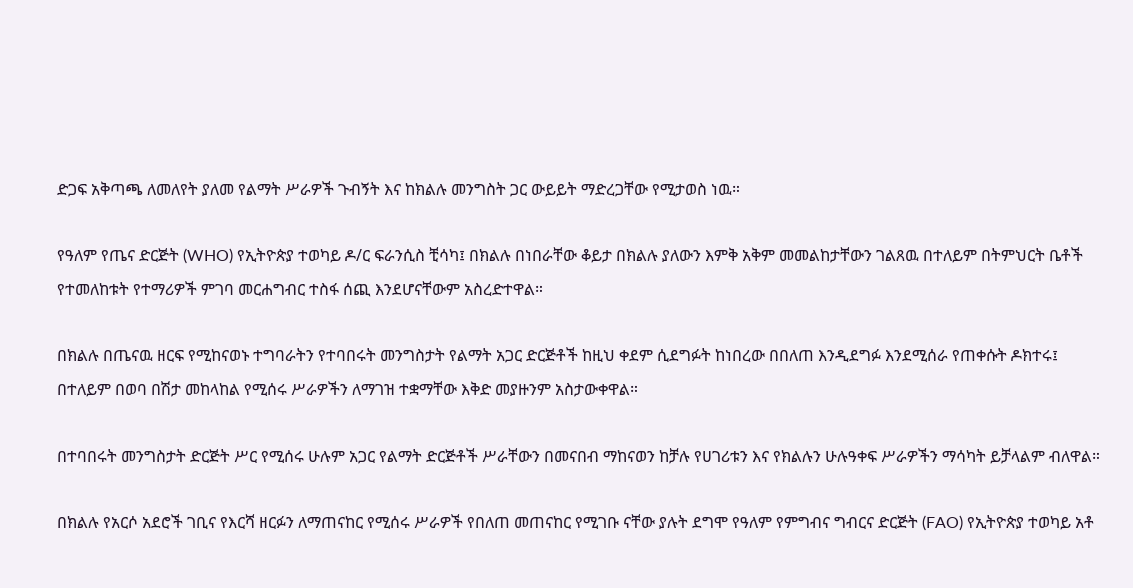ድጋፍ አቅጣጫ ለመለየት ያለመ የልማት ሥራዎች ጉብኝት እና ከክልሉ መንግስት ጋር ውይይት ማድረጋቸው የሚታወስ ነዉ።

የዓለም የጤና ድርጅት (WHO) የኢትዮጵያ ተወካይ ዶ/ር ፍራንሲስ ቺሳካ፤ በክልሉ በነበራቸው ቆይታ በክልሉ ያለውን እምቅ አቅም መመልከታቸውን ገልጸዉ በተለይም በትምህርት ቤቶች የተመለከቱት የተማሪዎች ምገባ መርሐግብር ተስፋ ሰጪ እንደሆናቸውም አስረድተዋል።

በክልሉ በጤናዉ ዘርፍ የሚከናወኑ ተግባራትን የተባበሩት መንግስታት የልማት አጋር ድርጅቶች ከዚህ ቀደም ሲደግፉት ከነበረው በበለጠ እንዲደግፉ እንደሚሰራ የጠቀሱት ዶክተሩ፤ በተለይም በወባ በሽታ መከላከል የሚሰሩ ሥራዎችን ለማገዝ ተቋማቸው እቅድ መያዙንም አስታውቀዋል።

በተባበሩት መንግስታት ድርጅት ሥር የሚሰሩ ሁሉም አጋር የልማት ድርጅቶች ሥራቸውን በመናበብ ማከናወን ከቻሉ የሀገሪቱን እና የክልሉን ሁሉዓቀፍ ሥራዎችን ማሳካት ይቻላልም ብለዋል።

በክልሉ የአርሶ አደሮች ገቢና የእርሻ ዘርፉን ለማጠናከር የሚሰሩ ሥራዎች የበለጠ መጠናከር የሚገቡ ናቸው ያሉት ደግሞ የዓለም የምግብና ግብርና ድርጅት (FAO) የኢትዮጵያ ተወካይ አቶ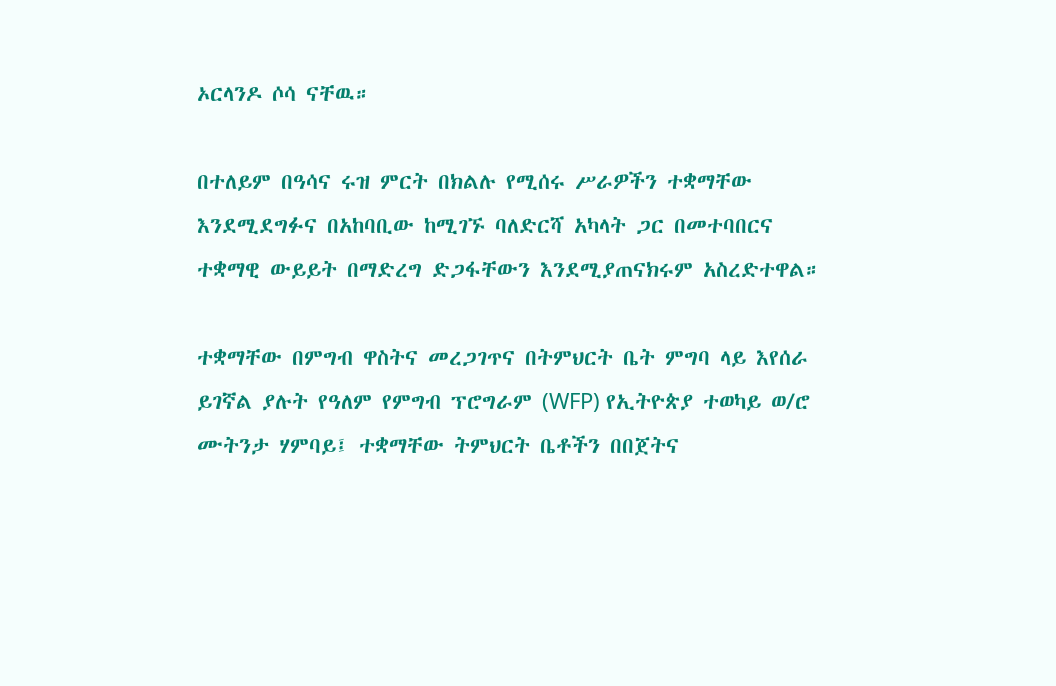ኦርላንዶ ሶሳ ናቸዉ።

በተለይም በዓሳና ሩዝ ምርት በክልሉ የሚሰሩ ሥራዎችን ተቋማቸው እንደሚደግፉና በአከባቢው ከሚገኙ ባለድርሻ አካላት ጋር በመተባበርና ተቋማዊ ውይይት በማድረግ ድጋፋቸውን እንደሚያጠናክሩም አስረድተዋል።

ተቋማቸው በምግብ ዋስትና መረጋገጥና በትምህርት ቤት ምግባ ላይ እየሰራ ይገኛል ያሉት የዓለም የምግብ ፕሮግራም (WFP) የኢትዮጵያ ተወካይ ወ/ሮ ሙትንታ ሃምባይ፤ ተቋማቸው ትምህርት ቤቶችን በበጀትና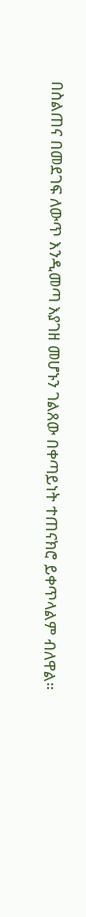በስልጠና በመደገፍ ለውጥ እንዲመጣ እያገዘ መሆኑን ገልጸው በቀጣይነት ተጠናክሮ ይቀጥላልም ብለዋል።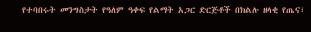የተባበሩት መንግስታት የዓለም ዓቀፍ የልማት አጋር ድርጅቶች በክልሉ ዘላቂ የጤና፣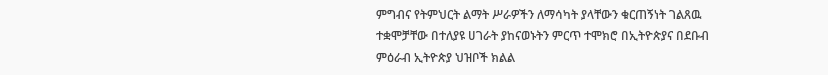ምግብና የትምህርት ልማት ሥራዎችን ለማሳካት ያላቸውን ቁርጠኝነት ገልጸዉ ተቋሞቻቸው በተለያዩ ሀገራት ያከናወኑትን ምርጥ ተሞክሮ በኢትዮጵያና በደቡብ ምዕራብ ኢትዮጵያ ህዝቦች ክልል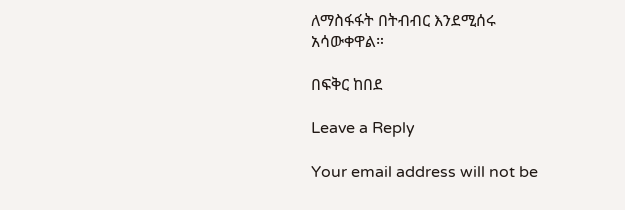ለማስፋፋት በትብብር እንደሚሰሩ አሳውቀዋል።

በፍቅር ከበደ

Leave a Reply

Your email address will not be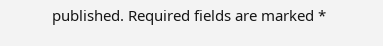published. Required fields are marked *